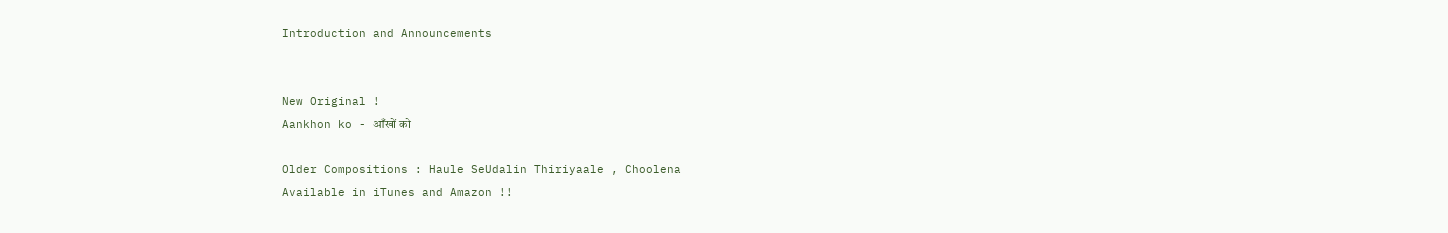Introduction and Announcements


New Original !
Aankhon ko - आँखों को

Older Compositions : Haule SeUdalin Thiriyaale , Choolena
Available in iTunes and Amazon !!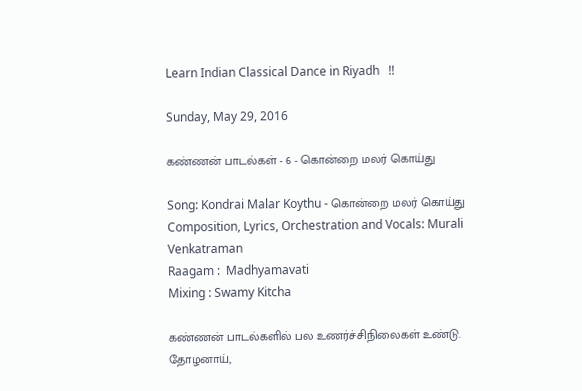Learn Indian Classical Dance in Riyadh   !!

Sunday, May 29, 2016

கண்ணன் பாடல்கள் - 6 - கொன்றை மலர் கொய்து

Song: Kondrai Malar Koythu - கொன்றை மலர் கொய்து
Composition, Lyrics, Orchestration and Vocals: Murali Venkatraman
Raagam :  Madhyamavati
Mixing : Swamy Kitcha

கண்ணன் பாடல்களில் பல உணர்ச்சிநிலைகள் உண்டு.  தோழனாய்,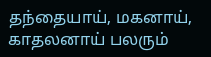தந்தையாய், மகனாய், காதலனாய் பலரும்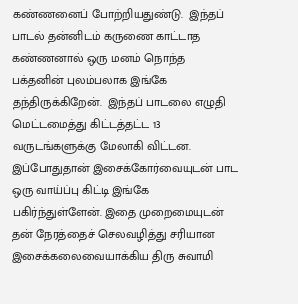கண்ணனைப் போற்றியதுண்டு.  இந்தப் பாடல் தன்னிடம் கருணை காட்டாத கண்ணனால் ஒரு மனம் நொந்த  பக்தனின் புலம்பலாக இங்கே தந்திருக்கிறேன்.  இந்தப் பாடலை எழுதி மெட்டமைத்து கிட்டத்தட்ட 13 வருடங்களுக்கு மேலாகி விட்டன.  இப்போதுதான் இசைக்கோர்வையுடன் பாட ஒரு வாய்ப்பு கிட்டி இங்கே பகிர்ந்துள்ளேன். இதை முறைமையுடன் தன் நேரத்தைச் செலவழித்து சரியான இசைக்கலைவையாக்கிய திரு சுவாமி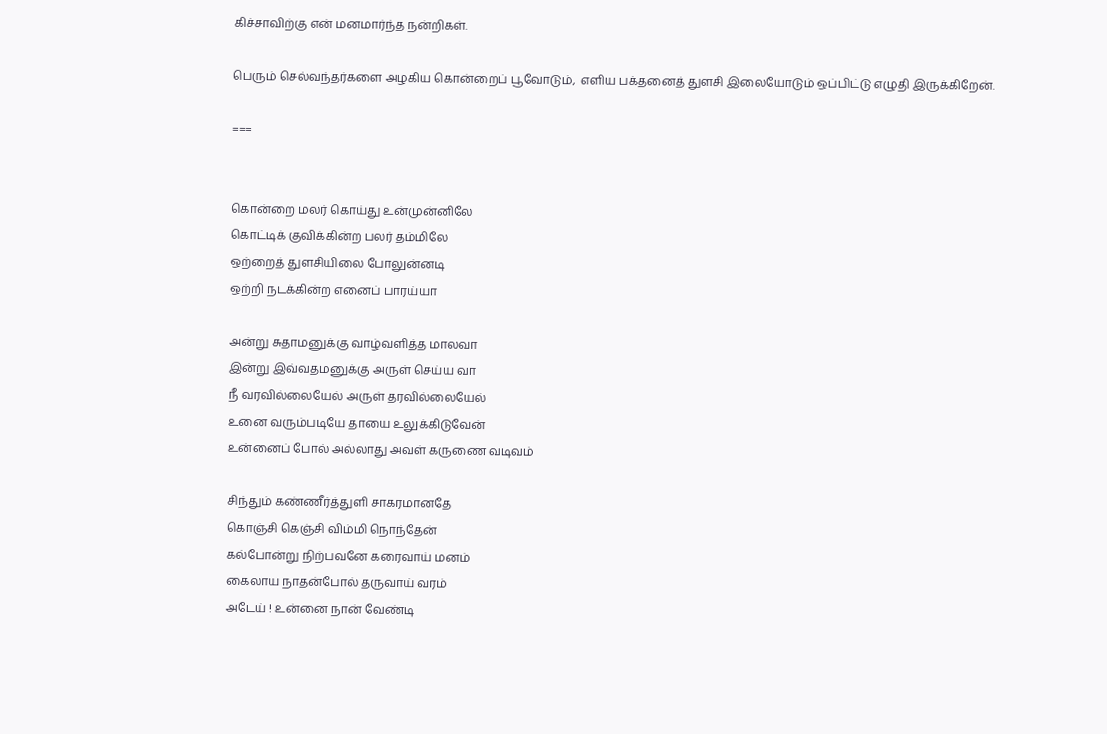கிச்சாவிற்கு என் மனமார்ந்த நன்றிகள்.

பெரும் செல்வந்தர்களை அழகிய கொன்றைப் பூவோடும்,  எளிய பக்தனைத் துளசி இலையோடும் ஒப்பிட்டு எழுதி இருக்கிறேன்.

===


கொன்றை மலர் கொய்து உன்முன்னிலே
கொட்டிக் குவிக்கின்ற பலர் தம்மிலே
ஒற்றைத் துளசியிலை போலுன்னடி
ஒற்றி நடக்கின்ற எனைப் பாரய்யா

அன்று சுதாமனுக்கு வாழ்வளித்த மாலவா
இன்று இவ்வதமனுக்கு அருள் செய்ய வா
நீ வரவில்லையேல் அருள் தரவில்லையேல்
உனை வரும்படியே தாயை உலுக்கிடுவேன்
உன்னைப் போல் அல்லாது அவள் கருணை வடிவம்

சிந்தும் கண்ணீர்த்துளி சாகரமானதே
கொஞ்சி கெஞ்சி விம்மி நொந்தேன்
கல்போன்று நிற்பவனே கரைவாய் மனம்
கைலாய நாதன்போல் தருவாய் வரம்
அடேய் ! உன்னை நான் வேண்டி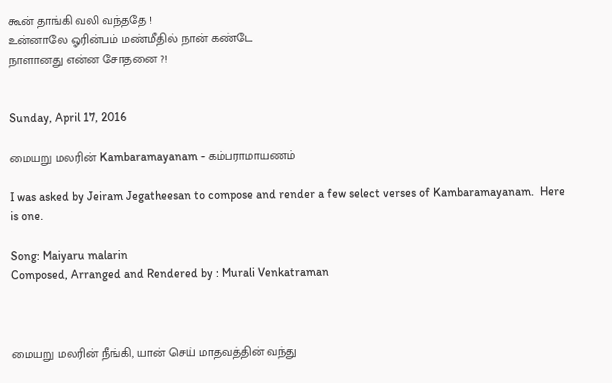கூன் தாங்கி வலி வந்ததே !
உன்னாலே ஓரின்பம் மண்மீதில் நான் கண்டே
நாளானது என்ன சோதனை ?!


Sunday, April 17, 2016

மையறு மலரின் Kambaramayanam - கம்பராமாயணம்

I was asked by Jeiram Jegatheesan to compose and render a few select verses of Kambaramayanam.  Here is one.

Song: Maiyaru malarin
Composed, Arranged and Rendered by : Murali Venkatraman



மையறு மலரின் நீங்கி, யான் செய் மாதவத்தின் வந்து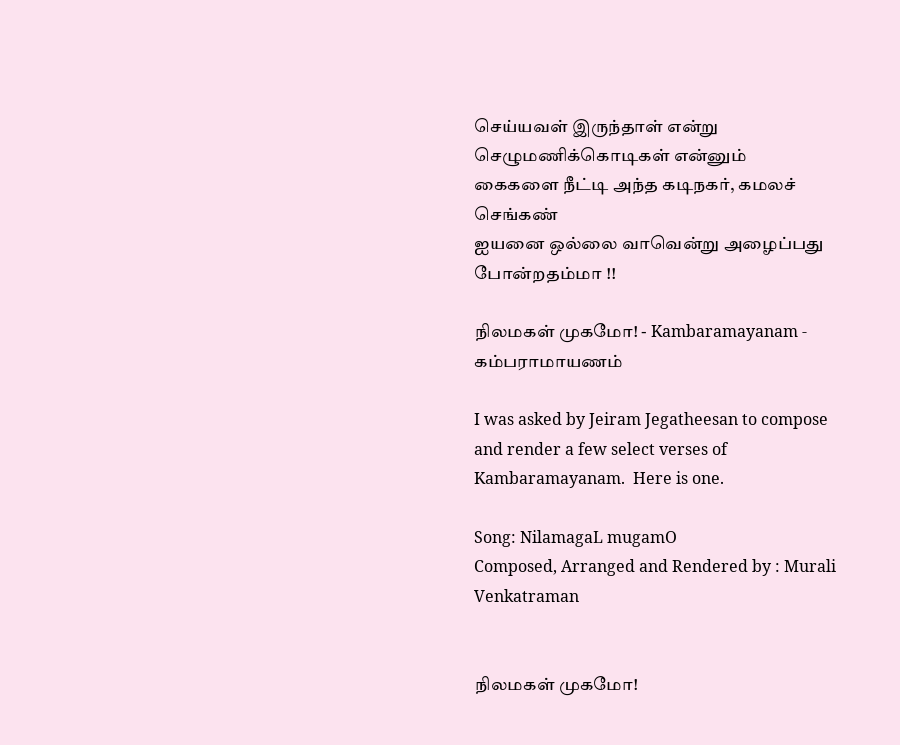செய்யவள் இருந்தாள் என்று செழுமணிக்கொடிகள் என்னும்
கைகளை நீட்டி அந்த கடிநகர், கமலச் செங்கண்
ஐயனை ஒல்லை வாவென்று அழைப்பது போன்றதம்மா !!

நிலமகள் முகமோ! - Kambaramayanam - கம்பராமாயணம்

I was asked by Jeiram Jegatheesan to compose and render a few select verses of Kambaramayanam.  Here is one.

Song: NilamagaL mugamO
Composed, Arranged and Rendered by : Murali Venkatraman


நிலமகள் முகமோ!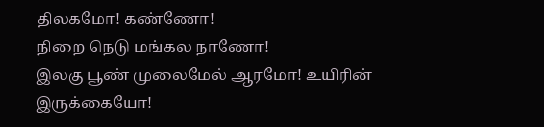திலகமோ! கண்ணோ!
நிறை நெடு மங்கல நாணோ!
இலகு பூண் முலைமேல் ஆரமோ! உயிரின்
இருக்கையோ!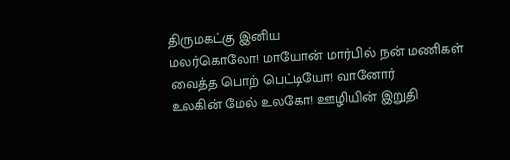திருமகட்கு இனிய
மலர்கொலோ! மாயோன் மார்பில் நன் மணிகள்
வைத்த பொற் பெட்டியோ! வானோர்
உலகின் மேல் உலகோ! ஊழியின் இறுதி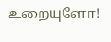உறையுளோ!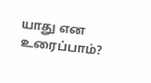யாது என உரைப்பாம்?